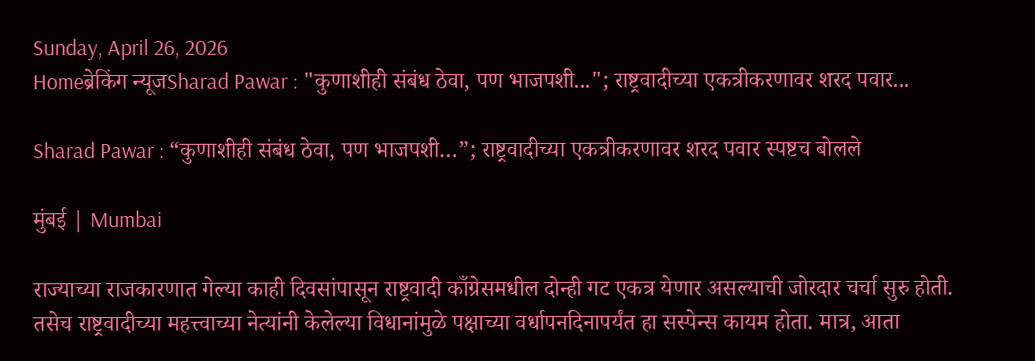Sunday, April 26, 2026
Homeब्रेकिंग न्यूजSharad Pawar : "कुणाशीही संबंध ठेवा, पण भाजपशी..."; राष्ट्रवादीच्या एकत्रीकरणावर शरद पवार...

Sharad Pawar : “कुणाशीही संबंध ठेवा, पण भाजपशी…”; राष्ट्रवादीच्या एकत्रीकरणावर शरद पवार स्पष्टच बोलले

मुंबई | Mumbai

राज्याच्या राजकारणात गेल्या काही दिवसांपासून राष्ट्रवादी काँग्रेसमधील दोन्ही गट एकत्र येणार असल्याची जोरदार चर्चा सुरु होती. तसेच राष्ट्रवादीच्या महत्त्वाच्या नेत्यांनी केलेल्या विधानांमुळे पक्षाच्या वर्धापनदिनापर्यंत हा सस्पेन्स कायम होता. मात्र, आता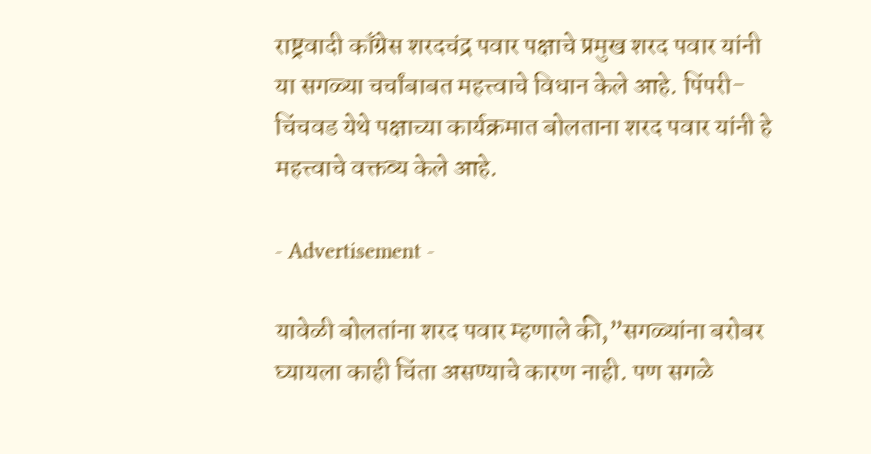राष्ट्रवादी काँग्रेस शरदचंद्र पवार पक्षाचे प्रमुख शरद पवार यांनी या सगळ्या चर्चांबाबत महत्त्वाचे विधान केले आहे. पिंपरी-चिंचवड येथे पक्षाच्या कार्यक्रमात बोलताना शरद पवार यांनी हे महत्त्वाचे वक्तव्य केले आहे.

- Advertisement -

यावेळी बोलतांना शरद पवार म्हणाले की,”सगळ्यांना बरोबर घ्यायला काही चिंता असण्याचे कारण नाही. पण सगळे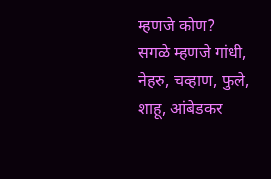म्हणजे कोण? सगळे म्हणजे गांधी, नेहरु, चव्हाण, फुले, शाहू, आंबेडकर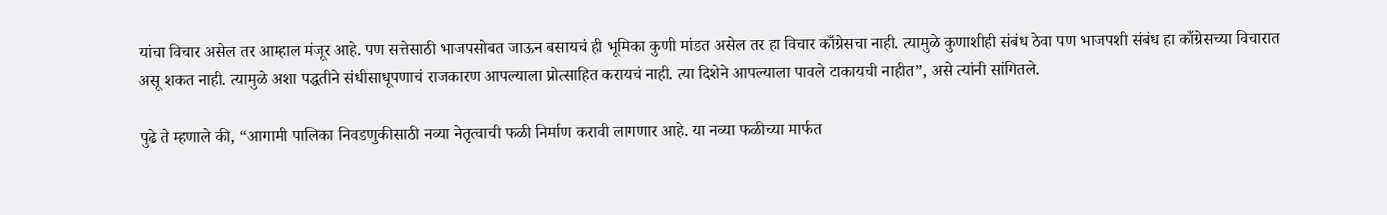यांचा विचार असेल तर आम्हाल मंजूर आहे. पण सत्तेसाठी भाजपसोबत जाऊन बसायचं ही भूमिका कुणी मांडत असेल तर हा विचार काँग्रेसचा नाही. त्यामुळे कुणाशीही संबंध ठेवा पण भाजपशी संबंध हा काँग्रेसच्या विचारात असू शकत नाही. त्यामुळे अशा पद्धतीने संधीसाधूपणाचं राजकारण आपल्याला प्रोत्साहित करायचं नाही. त्या दिशेने आपल्याला पावले टाकायची नाहीत”, असे त्यांनी सांगितले.

पुढे ते म्हणाले की, “आगामी पालिका निवडणुकीसाठी नव्या नेतृत्वाची फळी निर्माण करावी लागणार आहे. या नव्या फळीच्या मार्फत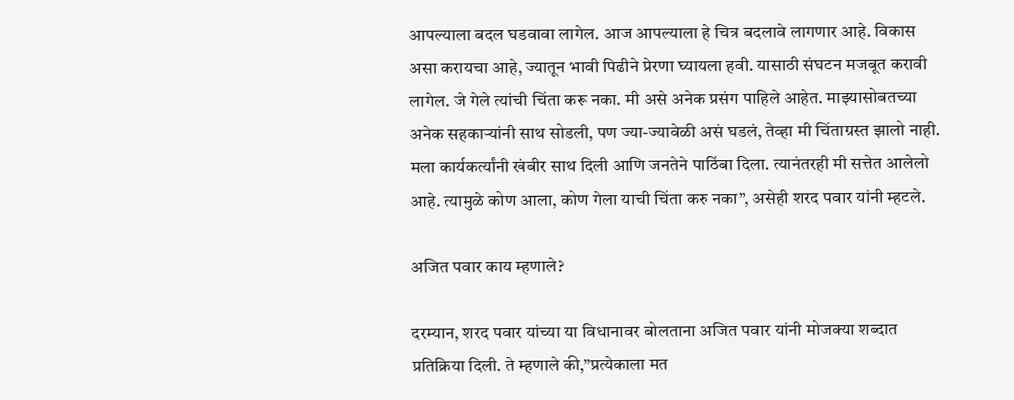आपल्याला बदल घडवावा लागेल. आज आपल्याला हे चित्र बदलावे लागणार आहे. विकास असा करायचा आहे, ज्यातून भावी पिढीने प्रेरणा घ्यायला हवी. यासाठी संघटन मजबूत करावी लागेल. जे गेले त्यांची चिंता करू नका. मी असे अनेक प्रसंग पाहिले आहेत. माझ्यासोबतच्या अनेक सहकाऱ्यांनी साथ सोडली, पण ज्या-ज्यावेळी असं घडलं, तेव्हा मी चिंताग्रस्त झालो नाही. मला कार्यकर्त्यांनी खंबीर साथ दिली आणि जनतेने पाठिंबा दिला. त्यानंतरही मी सत्तेत आलेलो आहे. त्यामुळे कोण आला, कोण गेला याची चिंता करु नका”, असेही शरद पवार यांनी म्हटले.

अजित पवार काय म्हणाले?

दरम्यान, शरद पवार यांच्या या विधानावर बोलताना अजित पवार यांनी मोजक्या शब्दात प्रतिक्रिया दिली. ते म्हणाले की,”प्रत्येकाला मत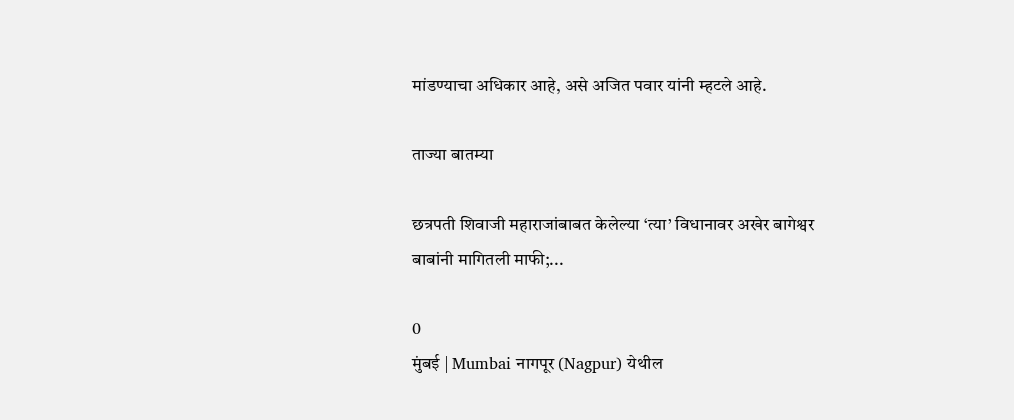मांडण्याचा अधिकार आहे, असे अजित पवार यांनी म्हटले आहे.

ताज्या बातम्या

छत्रपती शिवाजी महाराजांबाबत केलेल्या ‘त्या’ विधानावर अखेर बागेश्वर बाबांनी मागितली माफी;...

0
मुंबई | Mumbai नागपूर (Nagpur) येथील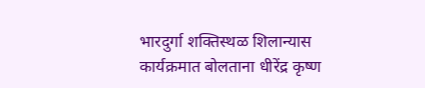भारदुर्गा शक्तिस्थळ शिलान्यास कार्यक्रमात बोलताना धीरेंद्र कृष्ण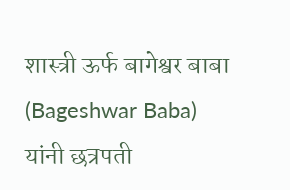शास्त्री ऊर्फ बागेश्वर बाबा (Bageshwar Baba) यांनी छत्रपती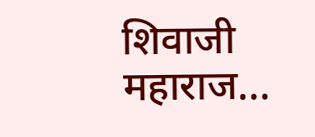शिवाजी महाराज...